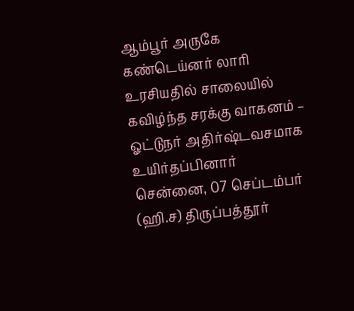ஆம்பூர் அருகே கண்டெய்னர் லாரி உரசியதில் சாலையில் கவிழ்ந்த சரக்கு வாகனம் – ஓட்டுநர் அதிர்ஷ்டவசமாக உயிர்தப்பினார்
சென்னை, 07 செப்டம்பர் (ஹி.ச) திருப்பத்தூர்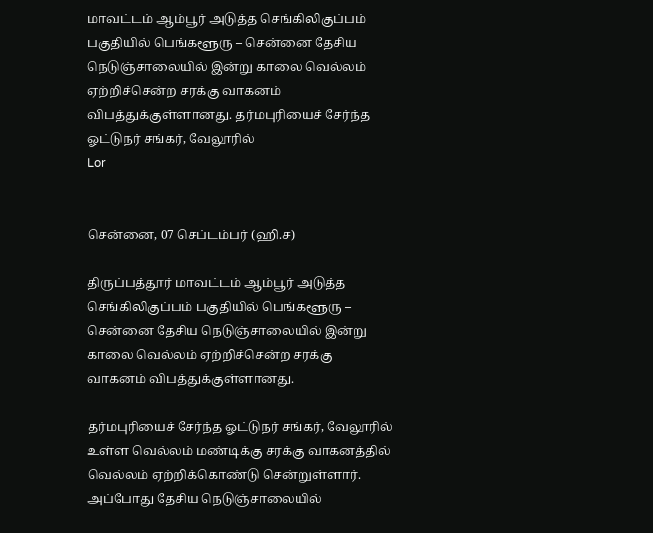மாவட்டம் ஆம்பூர் அடுத்த செங்கிலிகுப்பம் பகுதியில் பெங்களூரு – சென்னை தேசிய நெடுஞ்சாலையில் இன்று காலை வெல்லம் ஏற்றிச்சென்ற சரக்கு வாகனம் விபத்துக்குள்ளானது. தர்மபுரியைச் சேர்ந்த ஓட்டுநர் சங்கர், வேலூரில்
Lor


சென்னை, 07 செப்டம்பர் (ஹி.ச)

திருப்பத்தூர் மாவட்டம் ஆம்பூர் அடுத்த செங்கிலிகுப்பம் பகுதியில் பெங்களூரு – சென்னை தேசிய நெடுஞ்சாலையில் இன்று காலை வெல்லம் ஏற்றிச்சென்ற சரக்கு வாகனம் விபத்துக்குள்ளானது.

தர்மபுரியைச் சேர்ந்த ஓட்டுநர் சங்கர், வேலூரில் உள்ள வெல்லம் மண்டிக்கு சரக்கு வாகனத்தில் வெல்லம் ஏற்றிக்கொண்டு சென்றுள்ளார். அப்போது தேசிய நெடுஞ்சாலையில்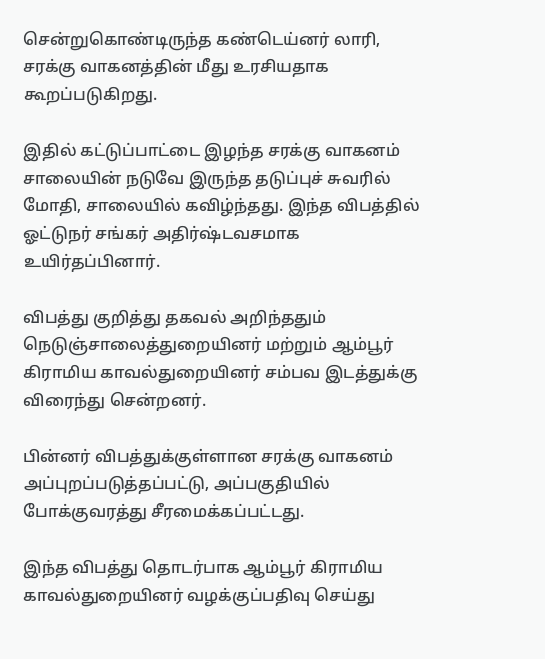சென்றுகொண்டிருந்த கண்டெய்னர் லாரி, சரக்கு வாகனத்தின் மீது உரசியதாக கூறப்படுகிறது.

இதில் கட்டுப்பாட்டை இழந்த சரக்கு வாகனம் சாலையின் நடுவே இருந்த தடுப்புச் சுவரில் மோதி, சாலையில் கவிழ்ந்தது. இந்த விபத்தில் ஓட்டுநர் சங்கர் அதிர்ஷ்டவசமாக உயிர்தப்பினார்.

விபத்து குறித்து தகவல் அறிந்ததும் நெடுஞ்சாலைத்துறையினர் மற்றும் ஆம்பூர் கிராமிய காவல்துறையினர் சம்பவ இடத்துக்கு விரைந்து சென்றனர்.

பின்னர் விபத்துக்குள்ளான சரக்கு வாகனம் அப்புறப்படுத்தப்பட்டு, அப்பகுதியில் போக்குவரத்து சீரமைக்கப்பட்டது.

இந்த விபத்து தொடர்பாக ஆம்பூர் கிராமிய காவல்துறையினர் வழக்குப்பதிவு செய்து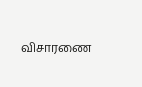விசாரணை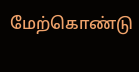மேற்கொண்டு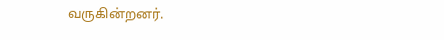வருகின்றனர்.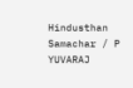Hindusthan Samachar / P YUVARAJ